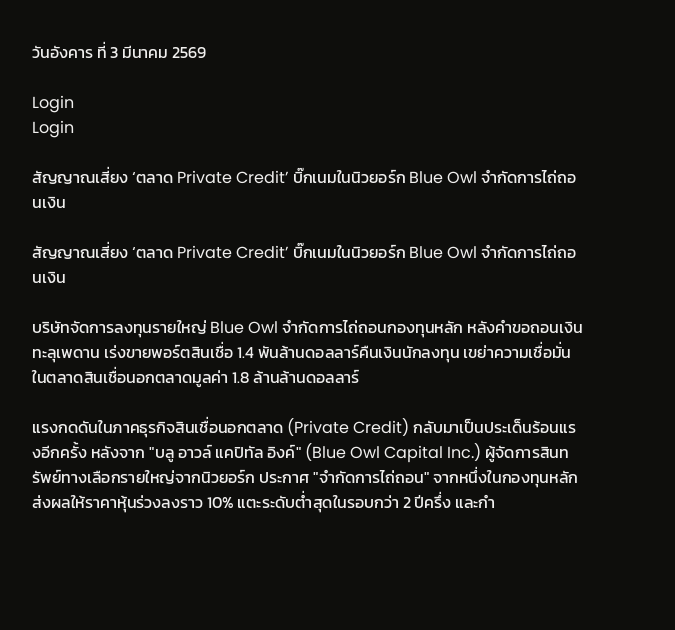วันอังคาร ที่ 3 มีนาคม 2569

Login
Login

สัญญาณเสี่ยง ‘ตลาด Private Credit’ บิ๊กเนมในนิวยอร์ก Blue Owl จำกัดการไถ่ถอนเงิน

สัญญาณเสี่ยง ‘ตลาด Private Credit’ บิ๊กเนมในนิวยอร์ก Blue Owl จำกัดการไถ่ถอนเงิน

บริษัทจัดการลงทุนรายใหญ่ Blue Owl จำกัดการไถ่ถอนกองทุนหลัก หลังคำขอถอนเงินทะลุเพดาน เร่งขายพอร์ตสินเชื่อ 1.4 พันล้านดอลลาร์คืนเงินนักลงทุน เขย่าความเชื่อมั่นในตลาดสินเชื่อนอกตลาดมูลค่า 1.8 ล้านล้านดอลลาร์

แรงกดดันในภาคธุรกิจสินเชื่อนอกตลาด (Private Credit) กลับมาเป็นประเด็นร้อนแรงอีกครั้ง หลังจาก "บลู อาวล์ แคปิทัล อิงค์" (Blue Owl Capital Inc.) ผู้จัดการสินทรัพย์ทางเลือกรายใหญ่จากนิวยอร์ก ประกาศ "จำกัดการไถ่ถอน" จากหนึ่งในกองทุนหลัก ส่งผลให้ราคาหุ้นร่วงลงราว 10% แตะระดับต่ำสุดในรอบกว่า 2 ปีครึ่ง และกำ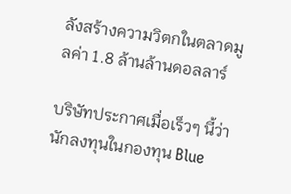ลังสร้างความวิตกในตลาดมูลค่า 1.8 ล้านล้านดอลลาร์

บริษัทประกาศเมื่อเร็วๆ นี้ว่า นักลงทุนในกองทุน Blue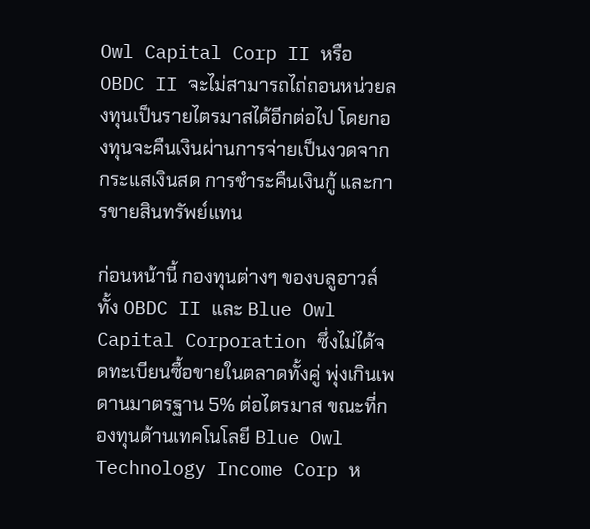Owl Capital Corp II หรือ OBDC II จะไม่สามารถไถ่ถอนหน่วยลงทุนเป็นรายไตรมาสได้อีกต่อไป โดยกองทุนจะคืนเงินผ่านการจ่ายเป็นงวดจากกระแสเงินสด การชำระคืนเงินกู้ และการขายสินทรัพย์แทน

ก่อนหน้านี้ กองทุนต่างๆ ของบลูอาวล์ทั้ง OBDC II และ Blue Owl Capital Corporation ซึ่งไม่ได้จดทะเบียนซื้อขายในตลาดทั้งคู่ พุ่งเกินเพดานมาตรฐาน 5% ต่อไตรมาส ขณะที่กองทุนด้านเทคโนโลยี Blue Owl Technology Income Corp ห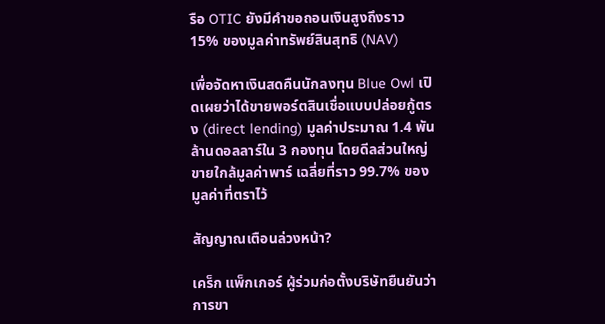รือ OTIC ยังมีคำขอถอนเงินสูงถึงราว 15% ของมูลค่าทรัพย์สินสุทธิ (NAV)

เพื่อจัดหาเงินสดคืนนักลงทุน Blue Owl เปิดเผยว่าได้ขายพอร์ตสินเชื่อแบบปล่อยกู้ตรง (direct lending) มูลค่าประมาณ 1.4 พันล้านดอลลาร์ใน 3 กองทุน โดยดีลส่วนใหญ่ขายใกล้มูลค่าพาร์ เฉลี่ยที่ราว 99.7% ของมูลค่าที่ตราไว้

สัญญาณเตือนล่วงหน้า?

เคร็ก แพ็กเกอร์ ผู้ร่วมก่อตั้งบริษัทยืนยันว่าการขา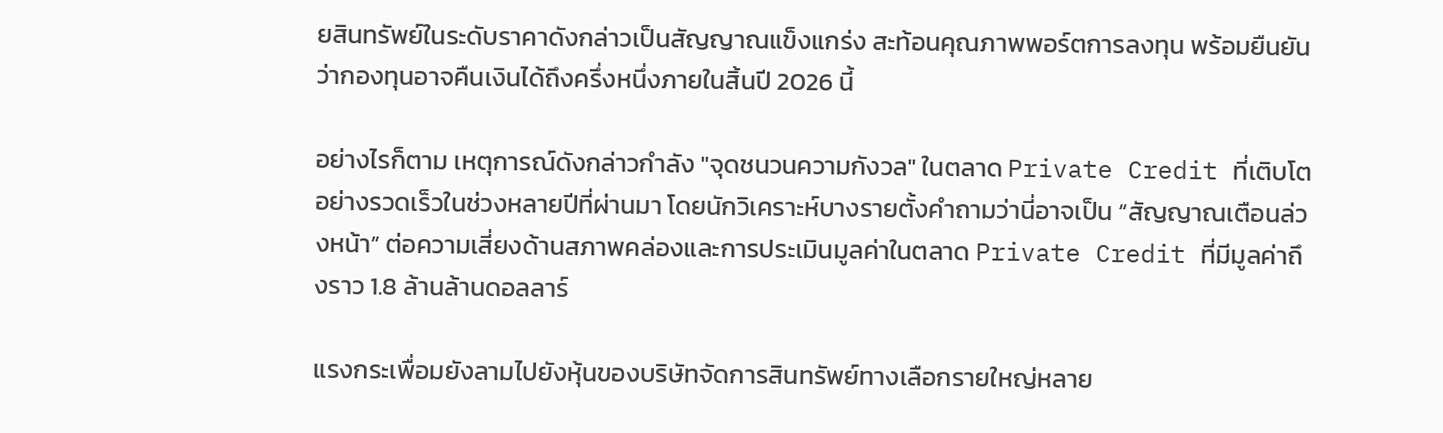ยสินทรัพย์ในระดับราคาดังกล่าวเป็นสัญญาณแข็งแกร่ง สะท้อนคุณภาพพอร์ตการลงทุน พร้อมยืนยันว่ากองทุนอาจคืนเงินได้ถึงครึ่งหนึ่งภายในสิ้นปี 2026 นี้

อย่างไรก็ตาม เหตุการณ์ดังกล่าวกำลัง "จุดชนวนความกังวล" ในตลาด Private Credit ที่เติบโตอย่างรวดเร็วในช่วงหลายปีที่ผ่านมา โดยนักวิเคราะห์บางรายตั้งคำถามว่านี่อาจเป็น “สัญญาณเตือนล่วงหน้า” ต่อความเสี่ยงด้านสภาพคล่องและการประเมินมูลค่าในตลาด Private Credit ที่มีมูลค่าถึงราว 1.8 ล้านล้านดอลลาร์

แรงกระเพื่อมยังลามไปยังหุ้นของบริษัทจัดการสินทรัพย์ทางเลือกรายใหญ่หลาย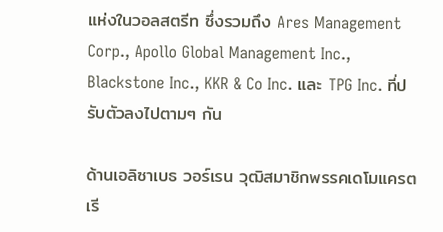แห่งในวอลสตรีท ซึ่งรวมถึง Ares Management Corp., Apollo Global Management Inc., Blackstone Inc., KKR & Co Inc. และ TPG Inc. ที่ปรับตัวลงไปตามๆ กัน

ด้านเอลิซาเบธ วอร์เรน วุฒิสมาชิกพรรคเดโมแครต เรี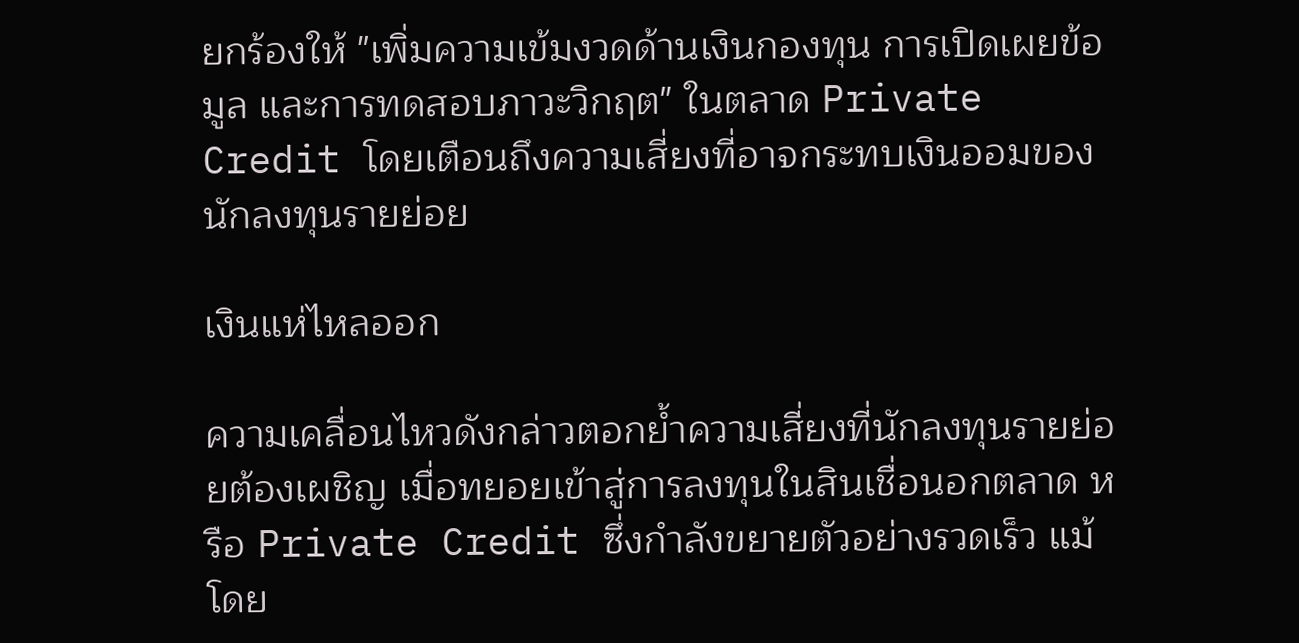ยกร้องให้ "เพิ่มความเข้มงวดด้านเงินกองทุน การเปิดเผยข้อมูล และการทดสอบภาวะวิกฤต" ในตลาด Private Credit โดยเตือนถึงความเสี่ยงที่อาจกระทบเงินออมของนักลงทุนรายย่อย

เงินแห่ไหลออก

ความเคลื่อนไหวดังกล่าวตอกย้ำความเสี่ยงที่นักลงทุนรายย่อยต้องเผชิญ เมื่อทยอยเข้าสู่การลงทุนในสินเชื่อนอกตลาด หรือ Private Credit ซึ่งกำลังขยายตัวอย่างรวดเร็ว แม้โดย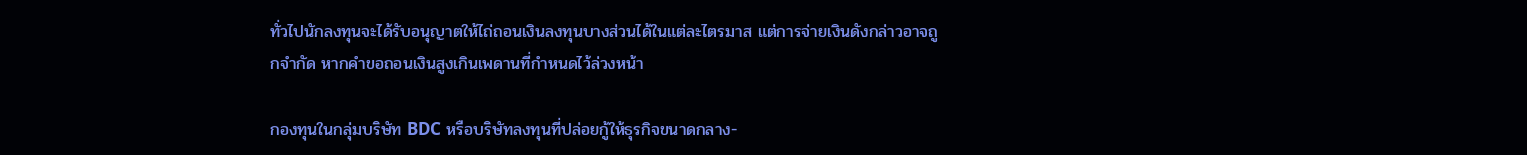ทั่วไปนักลงทุนจะได้รับอนุญาตให้ไถ่ถอนเงินลงทุนบางส่วนได้ในแต่ละไตรมาส แต่การจ่ายเงินดังกล่าวอาจถูกจำกัด หากคำขอถอนเงินสูงเกินเพดานที่กำหนดไว้ล่วงหน้า

กองทุนในกลุ่มบริษัท BDC หรือบริษัทลงทุนที่ปล่อยกู้ให้ธุรกิจขนาดกลาง-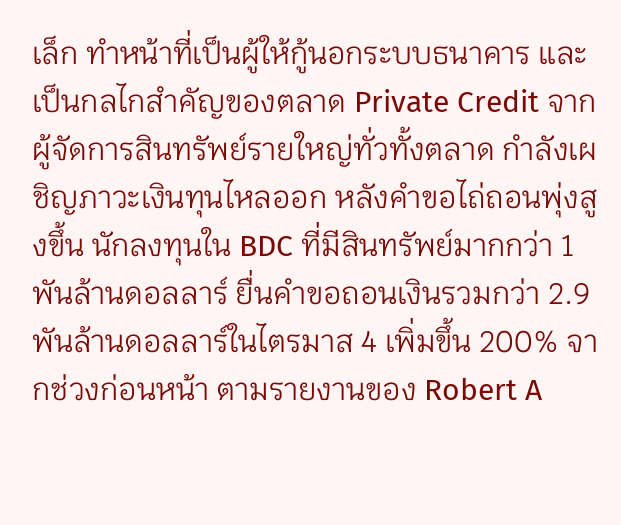เล็ก ทำหน้าที่เป็นผู้ให้กู้นอกระบบธนาคาร และเป็นกลไกสำคัญของตลาด Private Credit จากผู้จัดการสินทรัพย์รายใหญ่ทั่วทั้งตลาด กำลังเผชิญภาวะเงินทุนไหลออก หลังคำขอไถ่ถอนพุ่งสูงขึ้น นักลงทุนใน BDC ที่มีสินทรัพย์มากกว่า 1 พันล้านดอลลาร์ ยื่นคำขอถอนเงินรวมกว่า 2.9 พันล้านดอลลาร์ในไตรมาส 4 เพิ่มขึ้น 200% จากช่วงก่อนหน้า ตามรายงานของ Robert A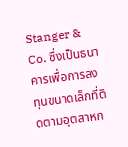Stanger & Co. ซึ่งเป็นธนาคารเพื่อการลงทุนขนาดเล็กที่ติดตามอุตสาหก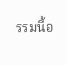รรมนี้อ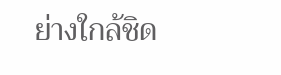ย่างใกล้ชิด